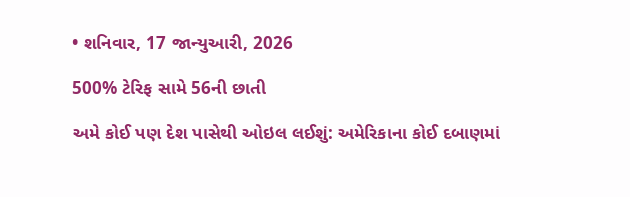• શનિવાર, 17 જાન્યુઆરી, 2026

500% ટેરિફ સામે 56ની છાતી

અમે કોઈ પણ દેશ પાસેથી ઓઇલ લઈશું: અમેરિકાના કોઈ દબાણમાં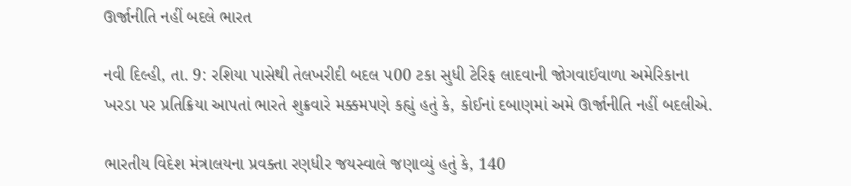ઊર્જાનીતિ નહીં બદલે ભારત

નવી દિલ્હી, તા. 9: રશિયા પાસેથી તેલખરીદી બદલ પ00 ટકા સુધી ટેરિફ લાદવાની જોગવાઈવાળા અમેરિકાના ખરડા પર પ્રતિક્રિયા આપતાં ભારતે શુક્રવારે મક્કમપણે કહ્યું હતું કે, કોઈનાં દબાણમાં અમે ઊર્જાનીતિ નહીં બદલીએ.

ભારતીય વિદેશ મંત્રાલયના પ્રવક્તા રણધીર જયસ્વાલે જણાવ્યું હતું કે, 140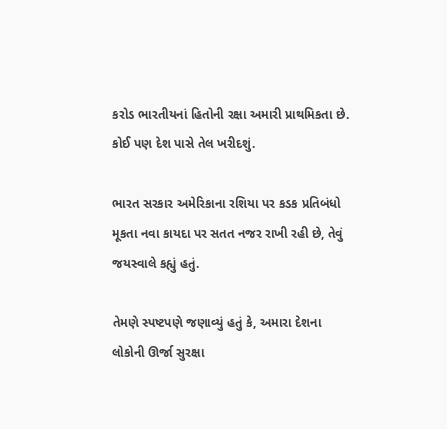કરોડ ભારતીયનાં હિતોની રક્ષા અમારી પ્રાથમિકતા છે. કોઈ પણ દેશ પાસે તેલ ખરીદશું.

ભારત સરકાર અમેરિકાના રશિયા પર કડક પ્રતિબંધો મૂકતા નવા કાયદા પર સતત નજર રાખી રહી છે, તેવું જયસ્વાલે કહ્યું હતું.

તેમણે સ્પષ્ટપણે જણાવ્યું હતું કે, અમારા દેશના લોકોની ઊર્જા સુરક્ષા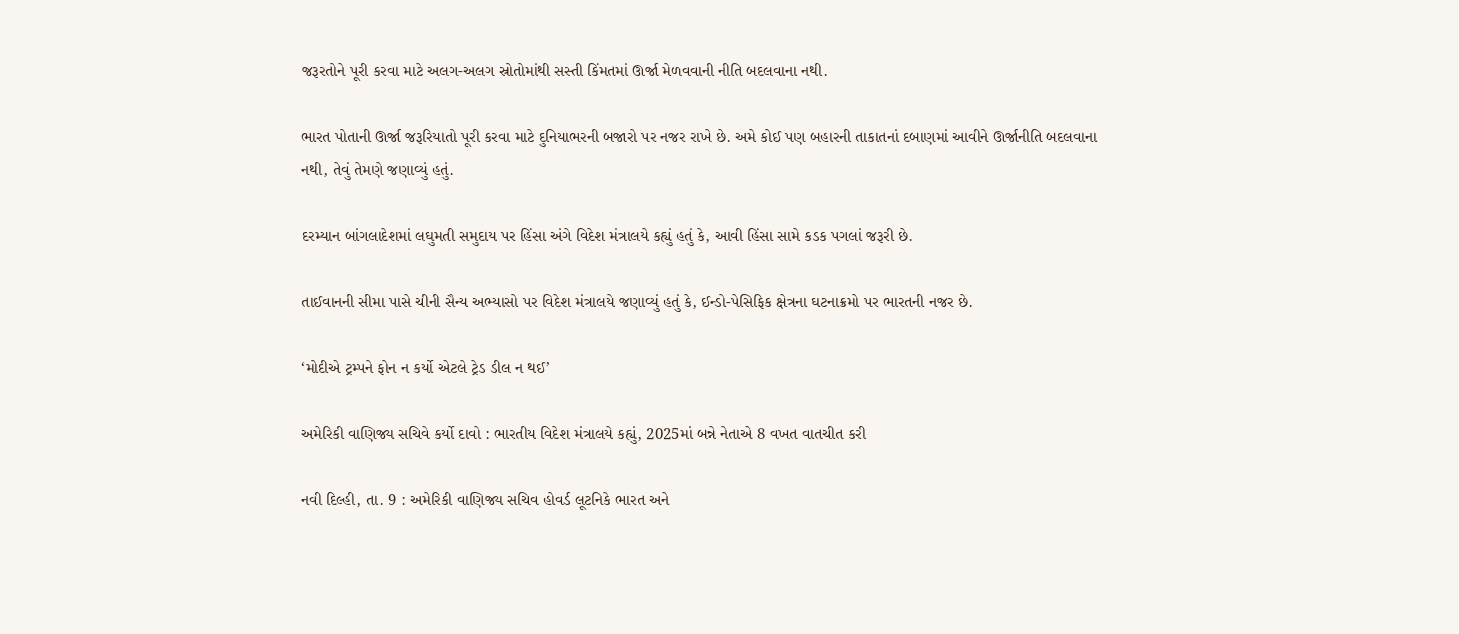જરૂરતોને પૂરી કરવા માટે અલગ-અલગ સ્રોતોમાંથી સસ્તી કિંમતમાં ઊર્જા મેળવવાની નીતિ બદલવાના નથી.

ભારત પોતાની ઊર્જા જરૂરિયાતો પૂરી કરવા માટે દુનિયાભરની બજારો પર નજર રાખે છે. અમે કોઈ પણ બહારની તાકાતનાં દબાણમાં આવીને ઊર્જાનીતિ બદલવાના નથી, તેવું તેમણે જણાવ્યું હતું.

દરમ્યાન બાંગલાદેશમાં લઘુમતી સમુદાય પર હિંસા અંગે વિદેશ મંત્રાલયે કહ્યું હતું કે, આવી હિંસા સામે કડક પગલાં જરૂરી છે.

તાઈવાનની સીમા પાસે ચીની સૈન્ય અભ્યાસો પર વિદેશ મંત્રાલયે જણાવ્યું હતું કે, ઈન્ડો-પેસિફિક ક્ષેત્રના ઘટનાક્રમો પર ભારતની નજર છે.

‘મોદીએ ટ્રમ્પને ફોન ન કર્યો એટલે ટ્રેડ ડીલ ન થઈ’

અમેરિકી વાણિજ્ય સચિવે કર્યો દાવો : ભારતીય વિદેશ મંત્રાલયે કહ્યું, 2025માં બન્ને નેતાએ 8 વખત વાતચીત કરી

નવી દિલ્હી, તા. 9 : અમેરિકી વાણિજ્ય સચિવ હોવર્ડ લૂટનિકે ભારત અને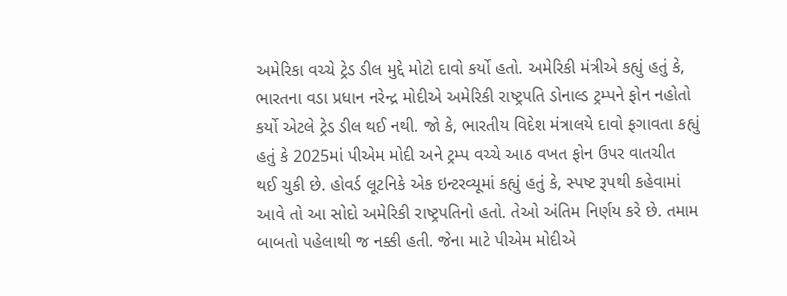અમેરિકા વચ્ચે ટ્રેડ ડીલ મુદ્દે મોટો દાવો કર્યો હતો. અમેરિકી મંત્રીએ કહ્યું હતું કે, ભારતના વડા પ્રધાન નરેન્દ્ર મોદીએ અમેરિકી રાષ્ટ્રપતિ ડોનાલ્ડ ટ્રમ્પને ફોન નહોતો કર્યો એટલે ટ્રેડ ડીલ થઈ નથી. જો કે, ભારતીય વિદેશ મંત્રાલયે દાવો ફગાવતા કહ્યું હતું કે 2025માં પીએમ મોદી અને ટ્રમ્પ વચ્ચે આઠ વખત ફોન ઉપર વાતચીત થઈ ચુકી છે. હોવર્ડ લૂટનિકે એક ઇન્ટરવ્યૂમાં કહ્યું હતું કે, સ્પષ્ટ રૂપથી કહેવામાં આવે તો આ સોદો અમેરિકી રાષ્ટ્રપતિનો હતો. તેઓ અંતિમ નિર્ણય કરે છે. તમામ બાબતો પહેલાથી જ નક્કી હતી. જેના માટે પીએમ મોદીએ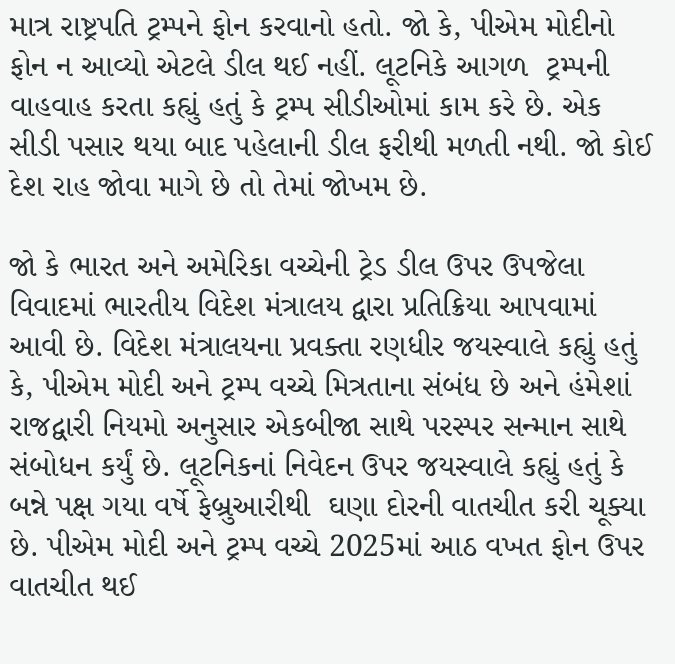માત્ર રાષ્ટ્રપતિ ટ્રમ્પને ફોન કરવાનો હતો. જો કે, પીએમ મોદીનો ફોન ન આવ્યો એટલે ડીલ થઈ નહીં. લૂટનિકે આગળ  ટ્રમ્પની વાહવાહ કરતા કહ્યું હતું કે ટ્રમ્પ સીડીઓમાં કામ કરે છે. એક સીડી પસાર થયા બાદ પહેલાની ડીલ ફરીથી મળતી નથી. જો કોઈ દેશ રાહ જોવા માગે છે તો તેમાં જોખમ છે.

જો કે ભારત અને અમેરિકા વચ્ચેની ટ્રેડ ડીલ ઉપર ઉપજેલા વિવાદમાં ભારતીય વિદેશ મંત્રાલય દ્વારા પ્રતિક્રિયા આપવામાં આવી છે. વિદેશ મંત્રાલયના પ્રવક્તા રણધીર જયસ્વાલે કહ્યું હતું કે, પીએમ મોદી અને ટ્રમ્પ વચ્ચે મિત્રતાના સંબંધ છે અને હંમેશાં રાજદ્વારી નિયમો અનુસાર એકબીજા સાથે પરસ્પર સન્માન સાથે સંબોધન કર્યું છે. લૂટનિકનાં નિવેદન ઉપર જયસ્વાલે કહ્યું હતું કે બન્ને પક્ષ ગયા વર્ષે ફેબ્રુઆરીથી  ઘણા દોરની વાતચીત કરી ચૂક્યા છે. પીએમ મોદી અને ટ્રમ્પ વચ્ચે 2025માં આઠ વખત ફોન ઉપર વાતચીત થઈ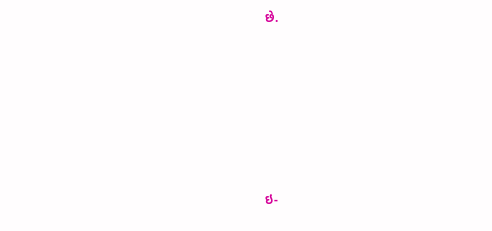છે.











ઇ-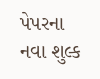પેપરના નવા શુલ્ક